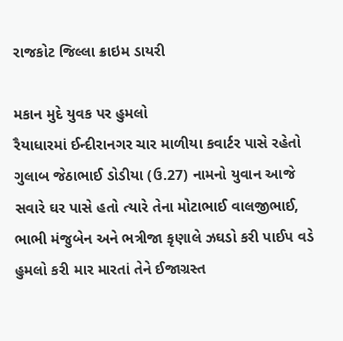રાજકોટ જિલ્લા ક્રાઇમ ડાયરી

મકાન મુદે યુવક પર હુમલો
રૈયાધારમાં ઈન્દીરાનગર ચાર માળીયા કવાર્ટર પાસે રહેતો ગુલાબ જેઠાભાઈ ડોડીયા (ઉ.27) નામનો યુવાન આજે સવારે ઘર પાસે હતો ત્યારે તેના મોટાભાઈ વાલજીભાઈ, ભાભી મંજુબેન અને ભત્રીજા કૃણાલે ઝઘડો કરી પાઈપ વડે હુમલો કરી માર મારતાં તેને ઈજાગ્રસ્ત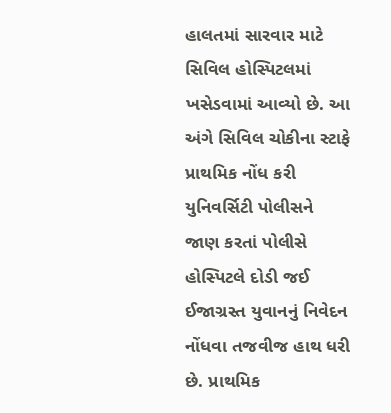હાલતમાં સારવાર માટે સિવિલ હોસ્પિટલમાં ખસેડવામાં આવ્યો છે. આ અંગે સિવિલ ચોકીના સ્ટાફે પ્રાથમિક નોંધ કરી યુનિવર્સિટી પોલીસને જાણ કરતાં પોલીસે હોસ્પિટલે દોડી જઈ ઈજાગ્રસ્ત યુવાનનું નિવેદન નોંધવા તજવીજ હાથ ધરી છે. પ્રાથમિક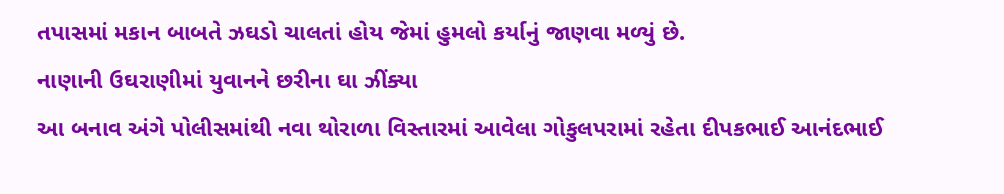તપાસમાં મકાન બાબતે ઝઘડો ચાલતાં હોય જેમાં હુમલો કર્યાનું જાણવા મળ્યું છે.
નાણાની ઉઘરાણીમાં યુવાનને છરીના ઘા ઝીંક્યા
આ બનાવ અંગે પોલીસમાંથી નવા થોરાળા વિસ્તારમાં આવેલા ગોકુલપરામાં રહેતા દીપકભાઈ આનંદભાઈ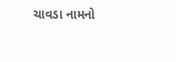ચાવડા નામનો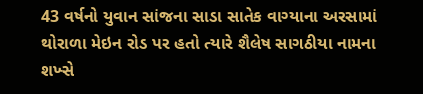43 વર્ષનો યુવાન સાંજના સાડા સાતેક વાગ્યાના અરસામાં થોરાળા મેઇન રોડ પર હતો ત્યારે શૈલેષ સાગઠીયા નામના શખ્સે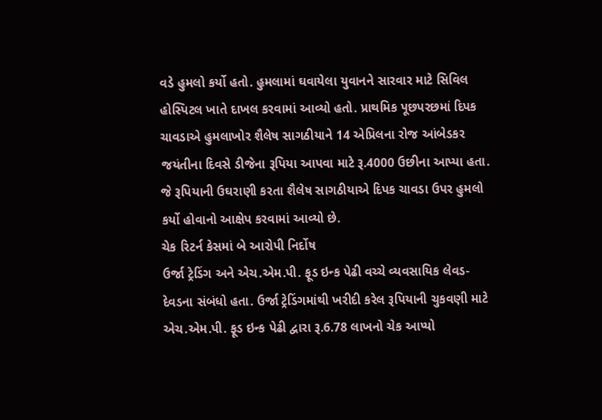વડે હુમલો કર્યો હતો. હુમલામાં ઘવાયેલા યુવાનને સારવાર માટે સિવિલ હોસ્પિટલ ખાતે દાખલ કરવામાં આવ્યો હતો. પ્રાથમિક પૂછપરછમાં દિપક ચાવડાએ હુમલાખોર શૈલેષ સાગઠીયાને 14 એપ્રિલના રોજ આંબેડકર જયંતીના દિવસે ડીજેના રૂપિયા આપવા માટે રૂ.4000 ઉછીના આપ્યા હતા. જે રૂપિયાની ઉઘરાણી કરતા શૈલેષ સાગઠીયાએ દિપક ચાવડા ઉપર હુમલો કર્યો હોવાનો આક્ષેપ કરવામાં આવ્યો છે.
ચેક રિટર્ન કેસમાં બે આરોપી નિર્દોષ
ઉર્જા ટ્રેડિંગ અને એચ.એમ.પી. ફૂડ ઇન્ક પેઢી વચ્ચે વ્યવસાયિક લેવડ-દેવડના સંબંધો હતા. ઉર્જા ટ્રેડિંગમાંથી ખરીદી કરેલ રૂપિયાની ચુકવણી માટે એચ.એમ.પી. ફૂડ ઇન્ક પેઢી દ્વારા રૂ.6.78 લાખનો ચેક આપ્યો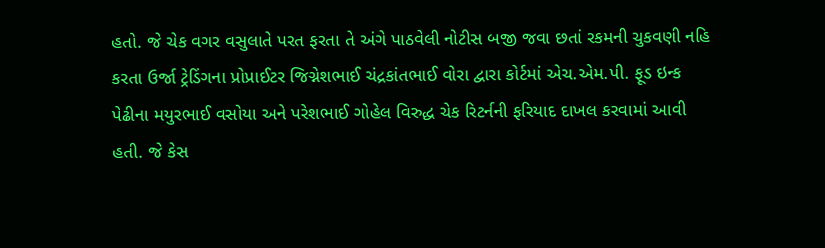હતો. જે ચેક વગર વસુલાતે પરત ફરતા તે અંગે પાઠવેલી નોટીસ બજી જવા છતાં રકમની ચુકવણી નહિ કરતા ઉર્જા ટ્રેડિંગના પ્રોપ્રાઈટર જિગ્નેશભાઈ ચંદ્રકાંતભાઈ વોરા દ્વારા કોર્ટમાં એચ.એમ.પી. ફૂડ ઇન્ક પેઢીના મયુરભાઈ વસોયા અને પરેશભાઈ ગોહેલ વિરુદ્ધ ચેક રિટર્નની ફરિયાદ દાખલ કરવામાં આવી હતી. જે કેસ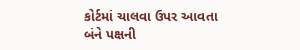કોર્ટમાં ચાલવા ઉપર આવતા બંને પક્ષની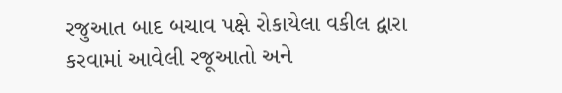રજુઆત બાદ બચાવ પક્ષે રોકાયેલા વકીલ દ્વારા કરવામાં આવેલી રજૂઆતો અને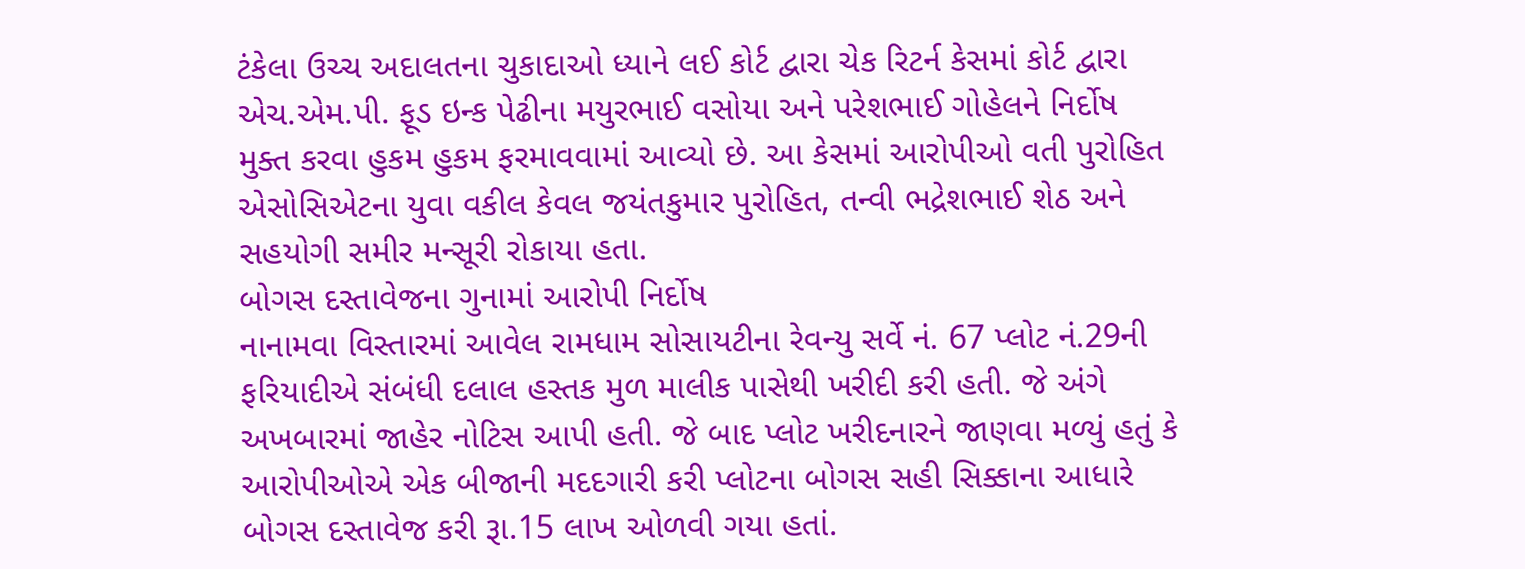ટંકેલા ઉચ્ચ અદાલતના ચુકાદાઓ ધ્યાને લઈ કોર્ટ દ્વારા ચેક રિટર્ન કેસમાં કોર્ટ દ્વારા એચ.એમ.પી. ફૂડ ઇન્ક પેઢીના મયુરભાઈ વસોયા અને પરેશભાઈ ગોહેલને નિર્દોષ મુક્ત કરવા હુકમ હુકમ ફરમાવવામાં આવ્યો છે. આ કેસમાં આરોપીઓ વતી પુરોહિત એસોસિએટના યુવા વકીલ કેવલ જયંતકુમાર પુરોહિત, તન્વી ભદ્રેશભાઈ શેઠ અને સહયોગી સમીર મન્સૂરી રોકાયા હતા.
બોગસ દસ્તાવેજના ગુનામાં આરોપી નિર્દોષ
નાનામવા વિસ્તારમાં આવેલ રામધામ સોસાયટીના રેવન્યુ સર્વે નં. 67 પ્લોટ નં.29ની ફરિયાદીએ સંબંધી દલાલ હસ્તક મુળ માલીક પાસેથી ખરીદી કરી હતી. જે અંગે અખબારમાં જાહેર નોટિસ આપી હતી. જે બાદ પ્લોટ ખરીદનારને જાણવા મળ્યું હતું કે આરોપીઓએ એક બીજાની મદદગારી કરી પ્લોટના બોગસ સહી સિક્કાના આધારે બોગસ દસ્તાવેજ કરી રૂા.15 લાખ ઓળવી ગયા હતાં.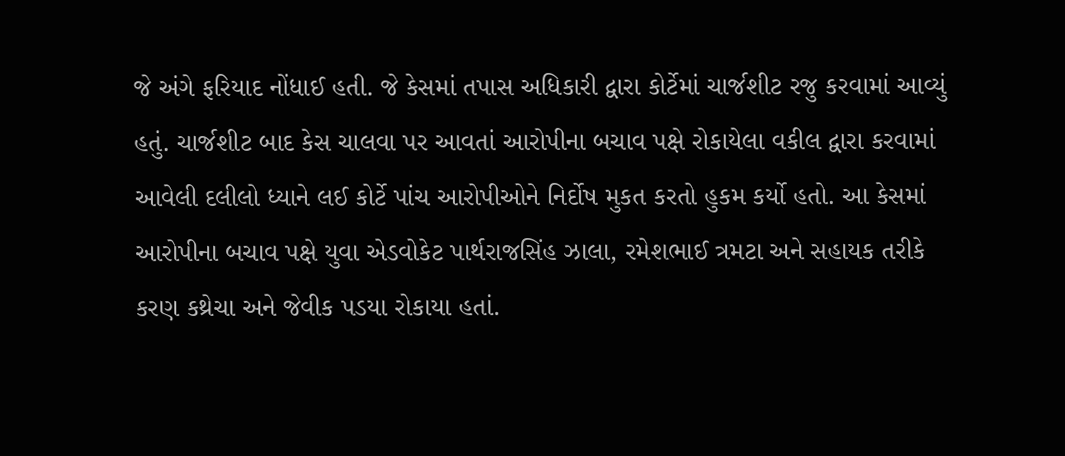જે અંગે ફરિયાદ નોંધાઈ હતી. જે કેસમાં તપાસ અધિકારી દ્વારા કોર્ટેમાં ચાર્જશીટ રજુ કરવામાં આવ્યું હતું. ચાર્જશીટ બાદ કેસ ચાલવા પર આવતાં આરોપીના બચાવ પક્ષે રોકાયેલા વકીલ દ્વારા કરવામાં આવેલી દલીલો ધ્યાને લઈ કોર્ટે પાંચ આરોપીઓને નિર્દોષ મુકત કરતો હુકમ કર્યો હતો. આ કેસમાં આરોપીના બચાવ પક્ષે યુવા એડવોકેટ પાર્થરાજસિંહ ઝાલા, રમેશભાઈ ત્રમટા અને સહાયક તરીકે કરણ કથ્રેચા અને જેવીક પડયા રોકાયા હતાં.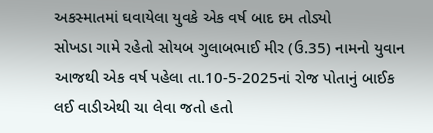અકસ્માતમાં ઘવાયેલા યુવકે એક વર્ષ બાદ દમ તોડ્યો
સોખડા ગામે રહેતો સોયબ ગુલાબભાઈ મીર (ઉ.35) નામનો યુવાન આજથી એક વર્ષ પહેલા તા.10-5-2025નાં રોજ પોતાનું બાઈક લઈ વાડીએથી ચા લેવા જતો હતો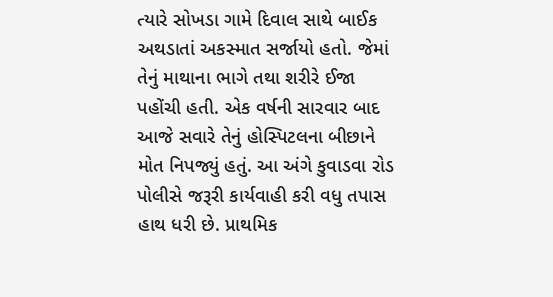ત્યારે સોખડા ગામે દિવાલ સાથે બાઈક અથડાતાં અકસ્માત સર્જાયો હતો. જેમાં તેનું માથાના ભાગે તથા શરીરે ઈજા પહોંચી હતી. એક વર્ષની સારવાર બાદ આજે સવારે તેનું હોસ્પિટલના બીછાને મોત નિપજ્યું હતું. આ અંગે કુવાડવા રોડ પોલીસે જરૂરી કાર્યવાહી કરી વધુ તપાસ હાથ ધરી છે. પ્રાથમિક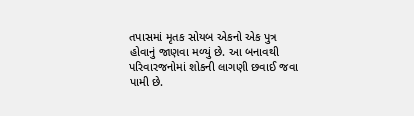તપાસમાં મૃતક સોયબ એકનો એક પુત્ર હોવાનું જાણવા મળ્યું છે. આ બનાવથી પરિવારજનોમાં શોકની લાગણી છવાઈ જવા પામી છે.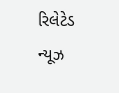રિલેટેડ ન્યૂઝ